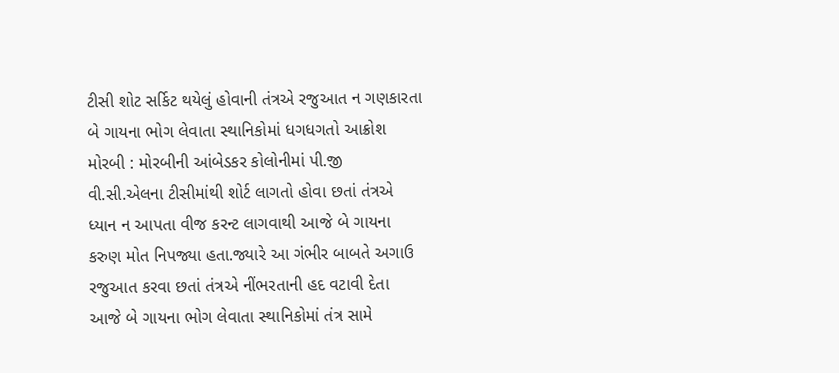ટીસી શોટ સર્કિટ થયેલું હોવાની તંત્રએ રજુઆત ન ગણકારતા બે ગાયના ભોગ લેવાતા સ્થાનિકોમાં ધગધગતો આક્રોશ મોરબી : મોરબીની આંબેડકર કોલોનીમાં પી.જી વી.સી.એલના ટીસીમાંથી શોર્ટ લાગતો હોવા છતાં તંત્રએ ધ્યાન ન આપતા વીજ કરન્ટ લાગવાથી આજે બે ગાયના કરુણ મોત નિપજ્યા હતા.જ્યારે આ ગંભીર બાબતે અગાઉ રજુઆત કરવા છતાં તંત્રએ નીંભરતાની હદ વટાવી દેતા આજે બે ગાયના ભોગ લેવાતા સ્થાનિકોમાં તંત્ર સામે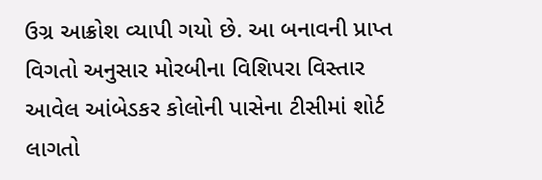ઉગ્ર આક્રોશ વ્યાપી ગયો છે. આ બનાવની પ્રાપ્ત વિગતો અનુસાર મોરબીના વિશિપરા વિસ્તાર આવેલ આંબેડકર કોલોની પાસેના ટીસીમાં શોર્ટ લાગતો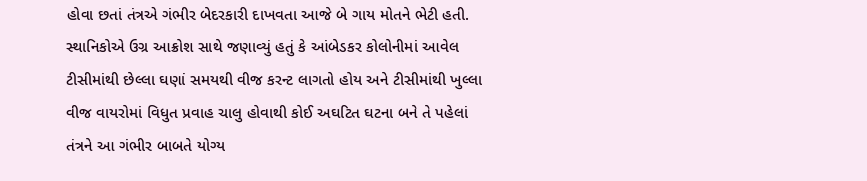હોવા છતાં તંત્રએ ગંભીર બેદરકારી દાખવતા આજે બે ગાય મોતને ભેટી હતી. સ્થાનિકોએ ઉગ્ર આક્રોશ સાથે જણાવ્યું હતું કે આંબેડકર કોલોનીમાં આવેલ ટીસીમાંથી છેલ્લા ઘણાં સમયથી વીજ કરન્ટ લાગતો હોય અને ટીસીમાંથી ખુલ્લા વીજ વાયરોમાં વિધુત પ્રવાહ ચાલુ હોવાથી કોઈ અઘટિત ઘટના બને તે પહેલાં તંત્રને આ ગંભીર બાબતે યોગ્ય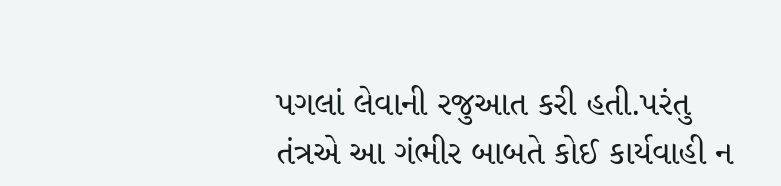પગલાં લેવાની રજુઆત કરી હતી.પરંતુ તંત્રએ આ ગંભીર બાબતે કોઈ કાર્યવાહી ન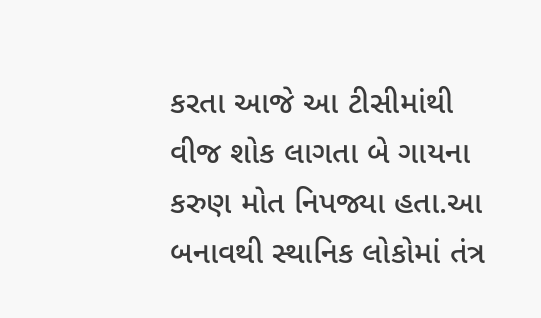કરતા આજે આ ટીસીમાંથી વીજ શોક લાગતા બે ગાયના કરુણ મોત નિપજ્યા હતા.આ બનાવથી સ્થાનિક લોકોમાં તંત્ર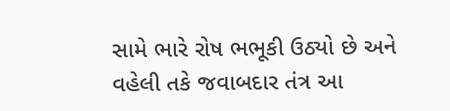સામે ભારે રોષ ભભૂકી ઉઠ્યો છે અને વહેલી તકે જવાબદાર તંત્ર આ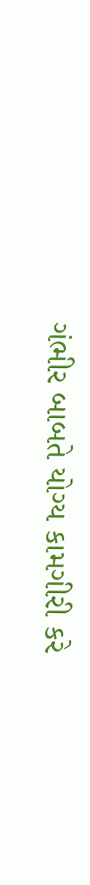ગંભીર બાબતે યોગ્ય કામગીરી કરે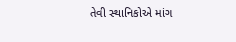તેવી સ્થાનિકોએ માંગ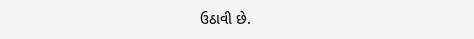ઉઠાવી છે.